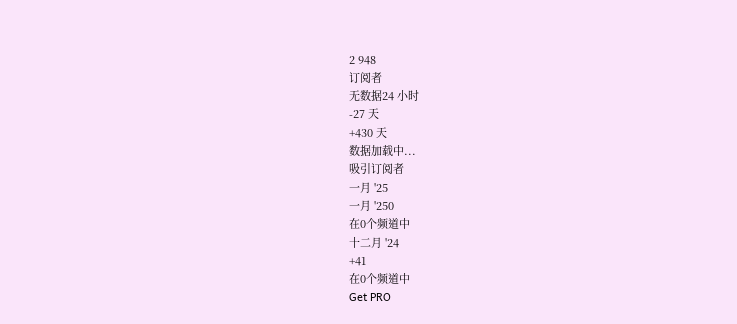2 948
订阅者
无数据24 小时
-27 天
+430 天
数据加载中...
吸引订阅者
一月 '25
一月 '250
在0个频道中
十二月 '24
+41
在0个频道中
Get PRO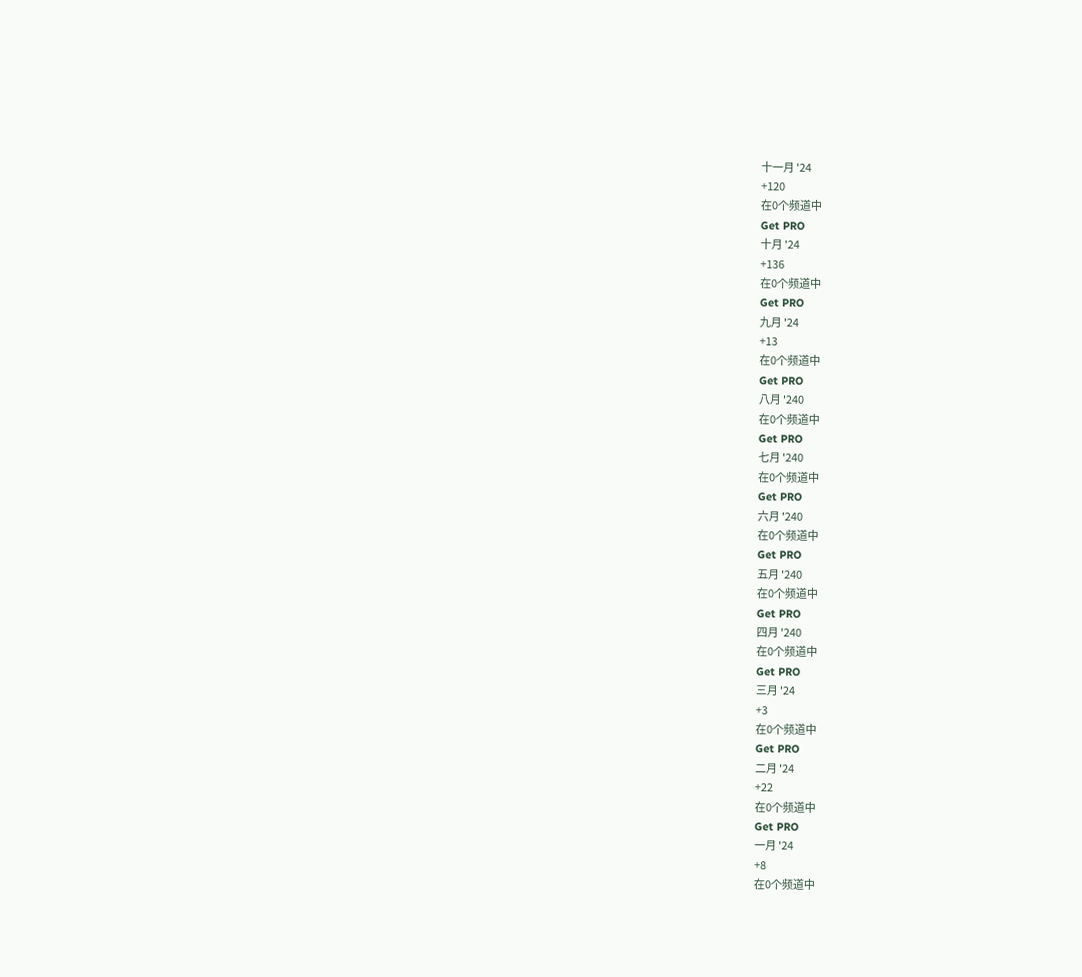十一月 '24
+120
在0个频道中
Get PRO
十月 '24
+136
在0个频道中
Get PRO
九月 '24
+13
在0个频道中
Get PRO
八月 '240
在0个频道中
Get PRO
七月 '240
在0个频道中
Get PRO
六月 '240
在0个频道中
Get PRO
五月 '240
在0个频道中
Get PRO
四月 '240
在0个频道中
Get PRO
三月 '24
+3
在0个频道中
Get PRO
二月 '24
+22
在0个频道中
Get PRO
一月 '24
+8
在0个频道中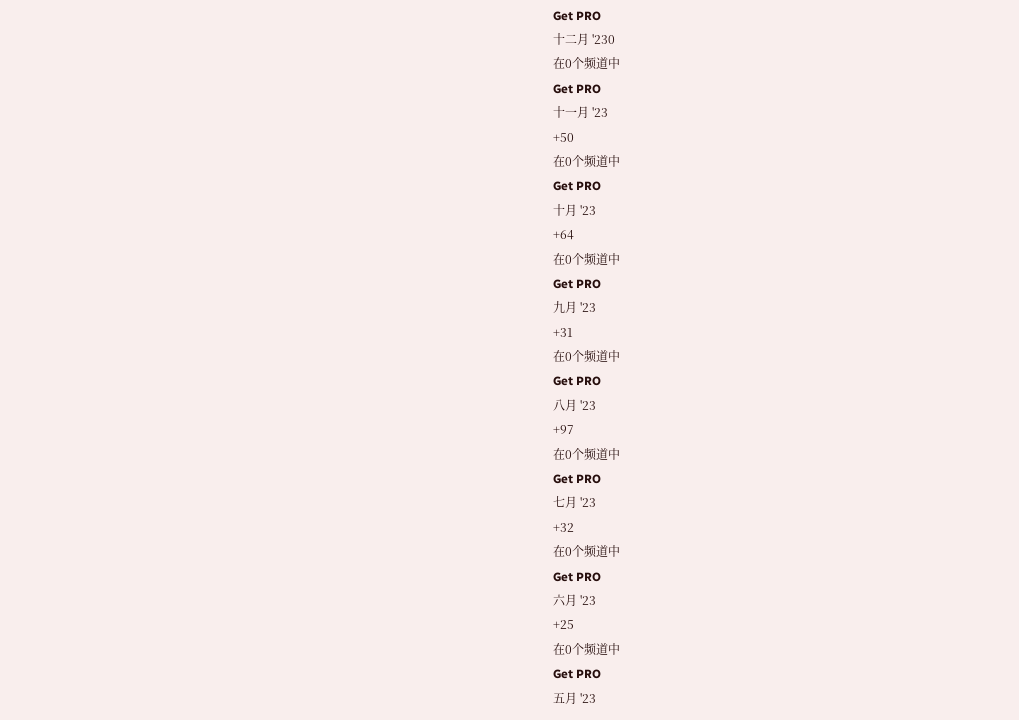Get PRO
十二月 '230
在0个频道中
Get PRO
十一月 '23
+50
在0个频道中
Get PRO
十月 '23
+64
在0个频道中
Get PRO
九月 '23
+31
在0个频道中
Get PRO
八月 '23
+97
在0个频道中
Get PRO
七月 '23
+32
在0个频道中
Get PRO
六月 '23
+25
在0个频道中
Get PRO
五月 '23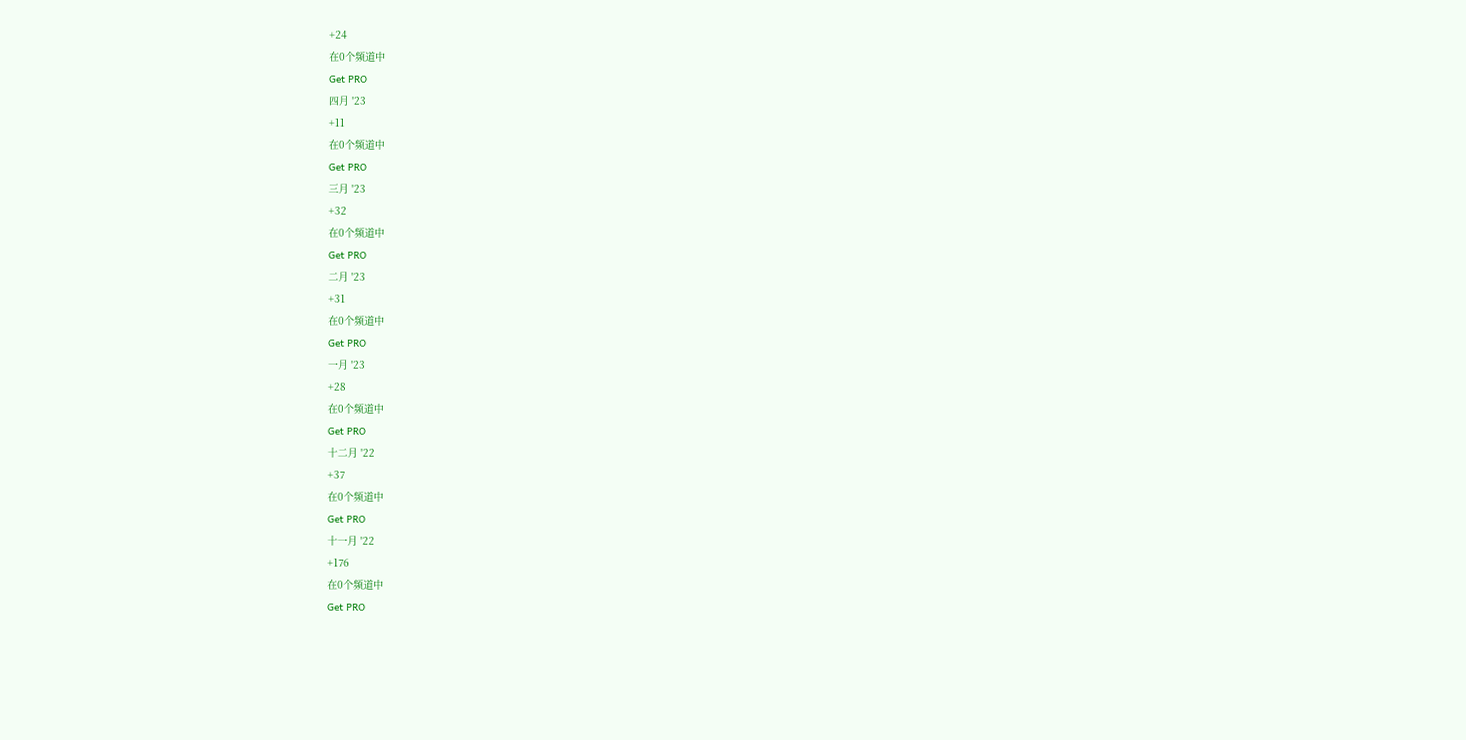+24
在0个频道中
Get PRO
四月 '23
+11
在0个频道中
Get PRO
三月 '23
+32
在0个频道中
Get PRO
二月 '23
+31
在0个频道中
Get PRO
一月 '23
+28
在0个频道中
Get PRO
十二月 '22
+37
在0个频道中
Get PRO
十一月 '22
+176
在0个频道中
Get PRO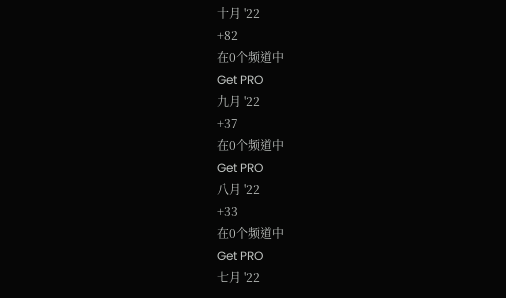十月 '22
+82
在0个频道中
Get PRO
九月 '22
+37
在0个频道中
Get PRO
八月 '22
+33
在0个频道中
Get PRO
七月 '22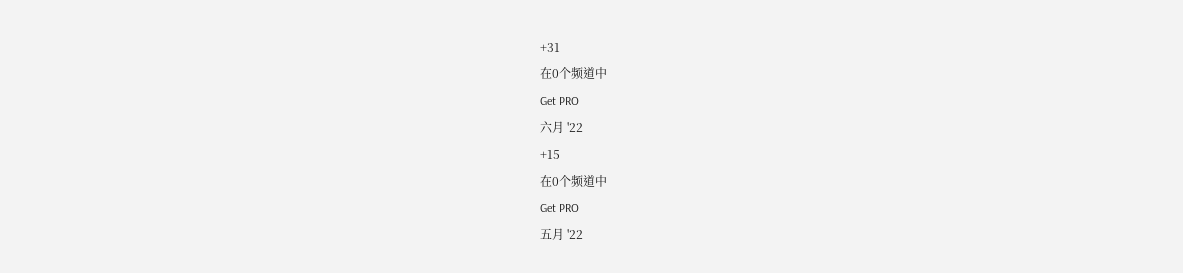+31
在0个频道中
Get PRO
六月 '22
+15
在0个频道中
Get PRO
五月 '22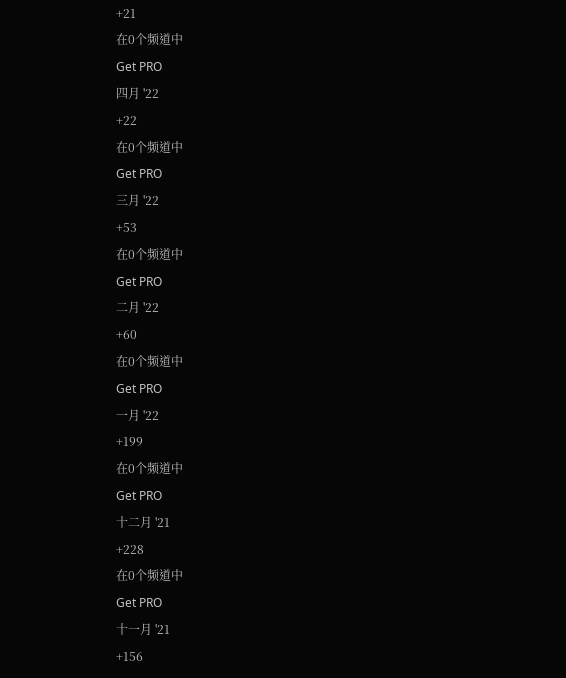+21
在0个频道中
Get PRO
四月 '22
+22
在0个频道中
Get PRO
三月 '22
+53
在0个频道中
Get PRO
二月 '22
+60
在0个频道中
Get PRO
一月 '22
+199
在0个频道中
Get PRO
十二月 '21
+228
在0个频道中
Get PRO
十一月 '21
+156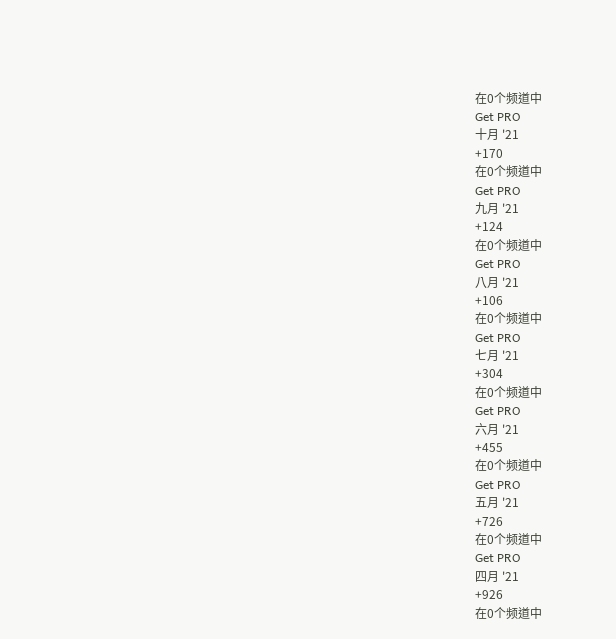在0个频道中
Get PRO
十月 '21
+170
在0个频道中
Get PRO
九月 '21
+124
在0个频道中
Get PRO
八月 '21
+106
在0个频道中
Get PRO
七月 '21
+304
在0个频道中
Get PRO
六月 '21
+455
在0个频道中
Get PRO
五月 '21
+726
在0个频道中
Get PRO
四月 '21
+926
在0个频道中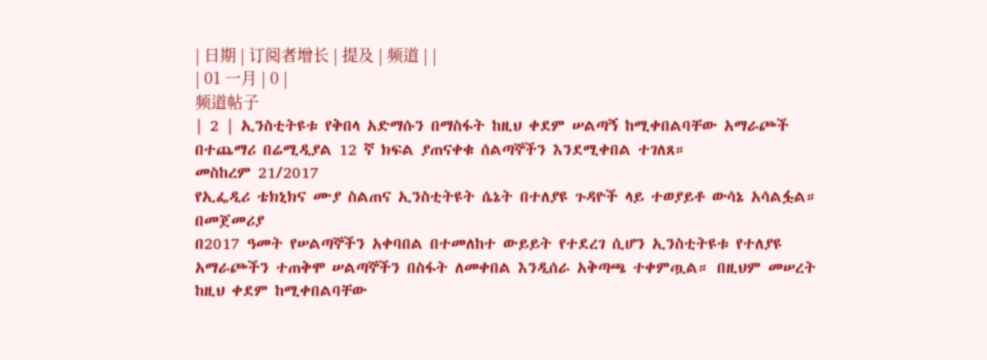| 日期 | 订阅者增长 | 提及 | 频道 | |
| 01 一月 | 0 |
频道帖子
| 2 | ኢንስቲትዩቱ የቅበላ አድማሱን በማስፋት ከዚህ ቀደም ሠልጣኝ ከሚቀበልባቸው አማራጮች በተጨማሪ በሬሚዲያል 12 ኛ ክፍል ያጠናቀቁ ሰልጣኞችን እንደሚቀበል ተገለጸ።
መስከረም 21/2017
የኢፌዲሪ ቴክኒክና ሙያ ስልጠና ኢንስቲትዩት ሴኔት በተለያዩ ጉዳዮች ላይ ተወያይቶ ውሳኔ አሳልፏል። በመጀመሪያ
በ2017 ዓመት የሠልጣኞችን አቀባበል በተመለከተ ውይይት የተደረገ ሲሆን ኢንስቲትዩቱ የተለያዩ አማራጮችን ተጠቅሞ ሠልጣኞችን በስፋት ለመቀበል እንዲሰራ አቅጣጫ ተቀምጧል። በዚህም መሠረት ከዚህ ቀደም ከሚቀበልባቸው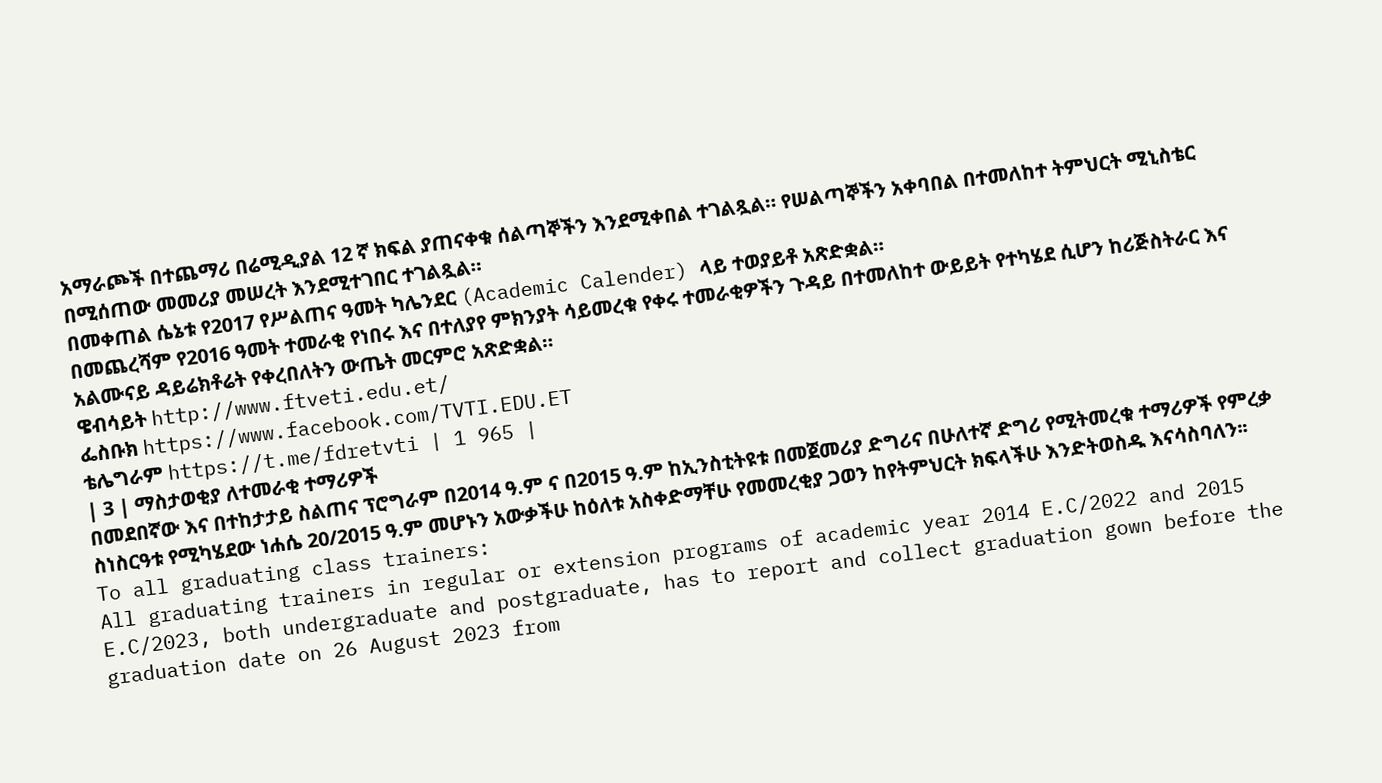አማራጮች በተጨማሪ በሬሚዲያል 12 ኛ ክፍል ያጠናቀቁ ሰልጣኞችን እንደሚቀበል ተገልጿል። የሠልጣኞችን አቀባበል በተመለከተ ትምህርት ሚኒስቴር በሚሰጠው መመሪያ መሠረት እንደሚተገበር ተገልጿል።
በመቀጠል ሴኔቱ የ2017 የሥልጠና ዓመት ካሌንደር (Academic Calender) ላይ ተወያይቶ አጽድቋል።
በመጨረሻም የ2016 ዓመት ተመራቂ የነበሩ እና በተለያየ ምክንያት ሳይመረቁ የቀሩ ተመራቂዎችን ጉዳይ በተመለከተ ውይይት የተካሄደ ሲሆን ከሪጅስትራር እና አልሙናይ ዳይሬክቶሬት የቀረበለትን ውጤት መርምሮ አጽድቋል።
ዌብሳይት http://www.ftveti.edu.et/
ፌስቡክ https://www.facebook.com/TVTI.EDU.ET
ቴሌግራም https://t.me/fdretvti | 1 965 |
| 3 | ማስታወቂያ ለተመራቂ ተማሪዎች
በመደበኛው እና በተከታታይ ስልጠና ፕሮግራም በ2014 ዓ.ም ና በ2015 ዓ.ም ከኢንስቲትዩቱ በመጀመሪያ ድግሪና በሁለተኛ ድግሪ የሚትመረቁ ተማሪዎች የምረቃ ስነስርዓቱ የሚካሄደው ነሐሴ 20/2015 ዓ.ም መሆኑን አውቃችሁ ከዕለቱ አስቀድማቸሁ የመመረቂያ ጋወን ከየትምህርት ክፍላችሁ እንድትወስዱ እናሳስባለን፡፡
To all graduating class trainers:
All graduating trainers in regular or extension programs of academic year 2014 E.C/2022 and 2015 E.C/2023, both undergraduate and postgraduate, has to report and collect graduation gown before the graduation date on 26 August 2023 from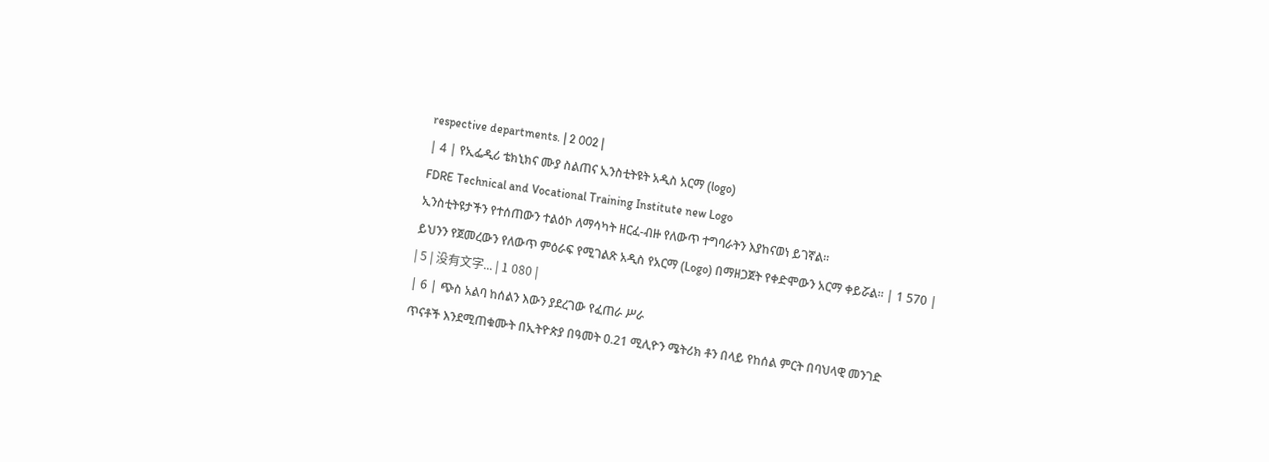respective departments. | 2 002 |
| 4 | የኢፌዲሪ ቴክኒክና ሙያ ስልጠና ኢንስቲትዩት አዲስ አርማ (logo)
FDRE Technical and Vocational Training Institute new Logo
ኢንስቲትዩታችን የተሰጠውን ተልዕኮ ለማሳካት ዘርፈ-ብዙ የለውጥ ተግባራትን እያከናወነ ይገኛል።
ይህንን የጀመረውን የለውጥ ምዕራፍ የሚገልጽ አዲስ የአርማ (Logo) በማዘጋጀት የቀድሞውን አርማ ቀይሯል። | 1 570 |
| 5 | 没有文字... | 1 080 |
| 6 | ጭስ አልባ ከሰልን እውን ያደረገው የፈጠራ ሥራ
ጥናቶች እንደሚጠቁሙት በኢትዮጵያ በዓመት 0.21 ሚሊዮን ሜትሪክ ቶን በላይ የከሰል ምርት በባህላዊ መንገድ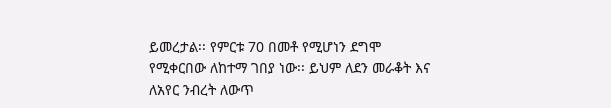ይመረታል፡፡ የምርቱ 70 በመቶ የሚሆነን ደግሞ የሚቀርበው ለከተማ ገበያ ነው፡፡ ይህም ለደን መራቆት እና ለአየር ንብረት ለውጥ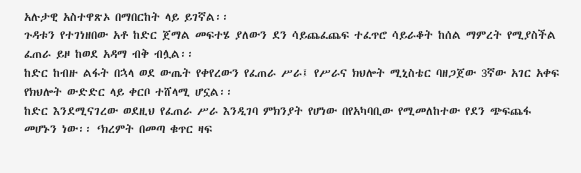አሉታዊ አስተዋጽኦ በማበርከት ላይ ይገኛል፡፡
ጉዳቱን የተገነዘበው አቶ ከድር ጀማል መፍተሄ ያለውን ደን ሳይጨፈጨፍ ተፈጥሮ ሳይራቆት ከሰል ማምረት የሚያስችል ፈጠራ ይዞ ከወደ አዳማ ብቅ ብሏል፡፡
ከድር ከብዙ ልፋት በኋላ ወደ ውጤት የቀየረውን የፈጠራ ሥራ፤ የሥራና ክህሎት ሚኒስቴር ባዘጋጀው 3ኛው አገር አቀፍ የክህሎት ውድድር ላይ ቀርቦ ተሸላሚ ሆኗል፡፡
ከድር እንደሚናገረው ወደዚህ የፈጠራ ሥራ እንዲገባ ምክንያት የሆነው በየአካባቢው የሚመለከተው የደን ጭፍጨፋ መሆኑን ነው፡፡ ‘ክረምት በመጣ ቁጥር ዛፍ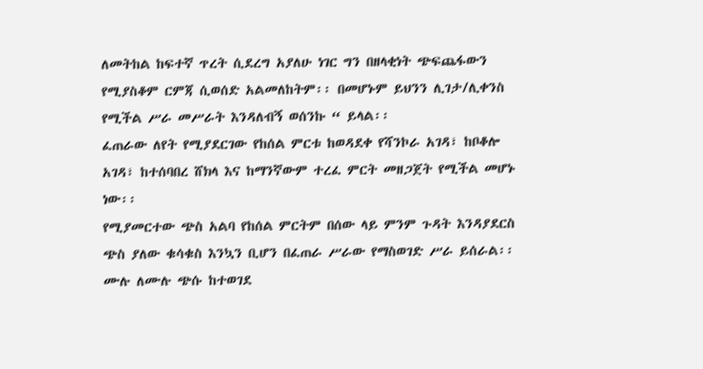ለመትከል ከፍተኛ ጥረት ሲደረግ አያለሁ ነገር ግን በዘላቂነት ጭፍጨፋውን የሚያስቆም ርምጃ ሲወሰድ አልመለከትም፡፡ በመሆኑም ይህንን ሊገታ/ሊቀንስ የሚችል ሥራ መሥራት እንዳለብኝ ወሰንኩ “ ይላል፡፡
ፈጠራው ለየት የሚያደርገው የከሰል ምርቱ ከወዳደቀ የሻንኮራ አገዳ፣ ከቦቆሎ አገዳ፣ ከተሰባበረ ሸክላ እና ከማንኛውም ተረፈ ምርት መዘጋጀት የሚችል መሆኑ ነው፡፡
የሚያመርተው ጭስ አልባ የከሰል ምርትም በሰው ላይ ምንም ጉዳት እንዳያደርስ ጭስ ያለው ቁሳቁስ እንኳን ቢሆን በፈጠራ ሥራው የማስወገድ ሥራ ይሰራል፡፡ ሙሉ ለሙሉ ጭሱ ከተወገደ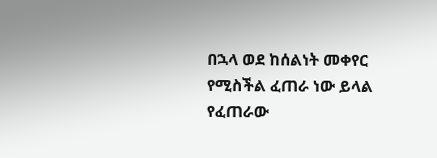በኋላ ወደ ከሰልነት መቀየር የሚስችል ፈጠራ ነው ይላል የፈጠራው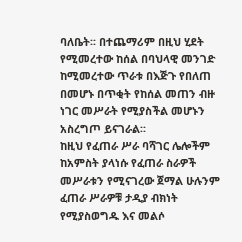ባለቤት፡፡ በተጨማሪም በዚህ ሂደት የሚመረተው ከሰል በባህላዊ መንገድ ከሚመረተው ጥራቱ በእጅጉ የበለጠ በመሆኑ በጥቂት የከሰል መጠን ብዙ ነገር መሥራት የሚያስችል መሆኑን አስረግጦ ይናገራል፡፡
ከዚህ የፈጠራ ሥራ ባሻገር ሌሎችም ከአምስት ያላነሱ የፈጠራ ስራዎች መሥራቱን የሚናገረው ጀማል ሁሉንም ፈጠራ ሥራዎቹ ታዲያ ብክነት የሚያስወግዱ እና መልሶ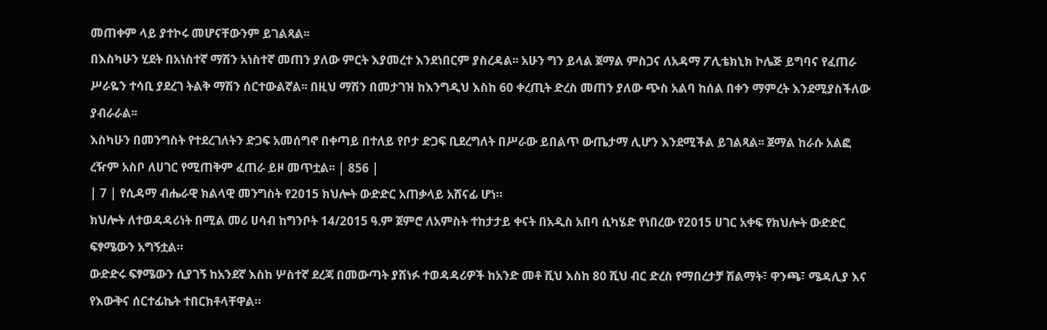መጠቀም ላይ ያተኮሩ መሆናቸውንም ይገልጻል፡፡
በእስካሁን ሂደት በአነስተኛ ማሽን አነስተኛ መጠን ያለው ምርት እያመረተ እንደነበርም ያስረዳል፡፡ አሁን ግን ይላል ጀማል ምስጋና ለአዳማ ፖሊቴክኒክ ኮሌጅ ይግባና የፈጠራ ሥራዬን ተሳቢ ያደረገ ትልቅ ማሽን ሰርተውልኛል፡፡ በዚህ ማሽን በመታገዝ ከእንግዲህ እስከ 60 ቀረጢት ድረስ መጠን ያለው ጭስ አልባ ከሰል በቀን ማምረት እንደሚያስችለው ያብራራል፡፡
እስካሁን በመንግስት የተደረገለትን ድጋፍ አመሰግኖ በቀጣይ በተለይ የቦታ ድጋፍ ቢደረግለት በሥራው ይበልጥ ውጤታማ ሊሆን እንደሚችል ይገልጻል፡፡ ጀማል ከራሱ አልፎ ረዥም አስቦ ለሀገር የሚጠቅም ፈጠራ ይዞ መጥቷል፡፡ | 856 |
| 7 | የሲዳማ ብሔራዊ ክልላዊ መንግስት የ2015 ክህሎት ውድድር አጠቃላይ አሸናፊ ሆነ።
ክህሎት ለተወዳዳሪነት በሚል መሪ ሀሳብ ከግንቦት 14/2015 ዓ.ም ጀምሮ ለአምስት ተከታታይ ቀናት በአዲስ አበባ ሲካሄድ የነበረው የ2015 ሀገር አቀፍ የክህሎት ውድድር ፍፃሜውን አግኝቷል።
ውድድሩ ፍፃሜውን ሲያገኝ ከአንደኛ እስከ ሦስተኛ ደረጃ በመውጣት ያሸነፉ ተወዳዳሪዎች ከአንድ መቶ ሺህ እስከ 80 ሺህ ብር ድረስ የማበረታቻ ሽልማት፣ ዋንጫ፣ ሜዳሊያ እና የእውቅና ሰርተፊኬት ተበርክቶላቸዋል።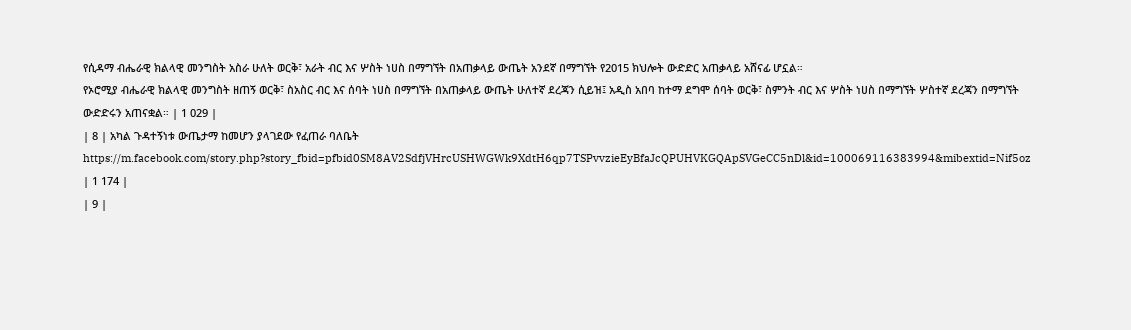የሲዳማ ብሔራዊ ክልላዊ መንግስት አስራ ሁለት ወርቅ፣ አራት ብር እና ሦስት ነሀስ በማግኘት በአጠቃላይ ውጤት አንደኛ በማግኘት የ2015 ክህሎት ውድድር አጠቃላይ አሸናፊ ሆኗል።
የኦሮሚያ ብሔራዊ ክልላዊ መንግስት ዘጠኝ ወርቅ፣ ስአስር ብር እና ሰባት ነሀስ በማግኘት በአጠቃላይ ውጤት ሁለተኛ ደረጃን ሲይዝ፤ አዲስ አበባ ከተማ ደግሞ ሰባት ወርቅ፣ ስምንት ብር እና ሦስት ነሀስ በማግኘት ሦስተኛ ደረጃን በማግኘት ውድድሩን አጠናቋል። | 1 029 |
| 8 | አካል ጉዳተኝነቱ ውጤታማ ከመሆን ያላገደው የፈጠራ ባለቤት
https://m.facebook.com/story.php?story_fbid=pfbid0SM8AV2SdfjVHrcUSHWGWk9XdtH6qp7TSPvvzieEyBfaJcQPUHVKGQApSVGeCC5nDl&id=100069116383994&mibextid=Nif5oz | 1 174 |
| 9 |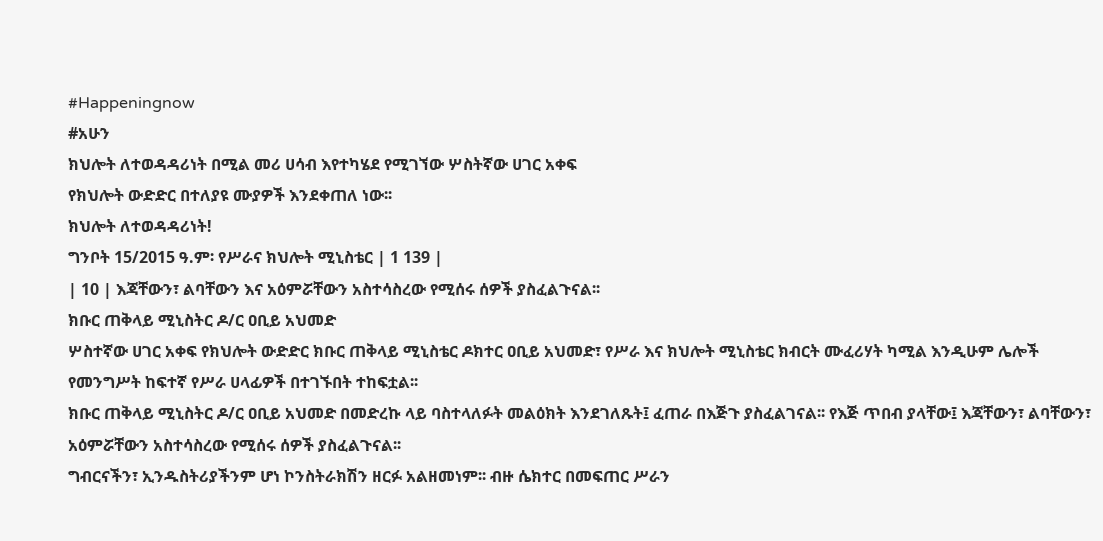#Happeningnow
#አሁን
ክህሎት ለተወዳዳሪነት በሚል መሪ ሀሳብ እየተካሄደ የሚገኘው ሦስትኛው ሀገር አቀፍ
የክህሎት ውድድር በተለያዩ ሙያዎች እንደቀጠለ ነው፡፡
ክህሎት ለተወዳዳሪነት!
ግንቦት 15/2015 ዓ.ም፡ የሥራና ክህሎት ሚኒስቴር | 1 139 |
| 10 | እጃቸውን፣ ልባቸውን እና አዕምሯቸውን አስተሳስረው የሚሰሩ ሰዎች ያስፈልጉናል፡፡
ክቡር ጠቅላይ ሚኒስትር ዶ/ር ዐቢይ አህመድ
ሦስተኛው ሀገር አቀፍ የክህሎት ውድድር ክቡር ጠቅላይ ሚኒስቴር ዶክተር ዐቢይ አህመድ፣ የሥራ እና ክህሎት ሚኒስቴር ክብርት ሙፈሪሃት ካሚል እንዲሁም ሌሎች የመንግሥት ከፍተኛ የሥራ ሀላፊዎች በተገኙበት ተከፍቷል፡፡
ክቡር ጠቅላይ ሚኒስትር ዶ/ር ዐቢይ አህመድ በመድረኩ ላይ ባስተላለፉት መልዕክት እንደገለጹት፤ ፈጠራ በእጅጉ ያስፈልገናል፡፡ የእጅ ጥበብ ያላቸው፤ እጃቸውን፣ ልባቸውን፣ አዕምሯቸውን አስተሳስረው የሚሰሩ ሰዎች ያስፈልጉናል፡፡
ግብርናችን፣ ኢንዱስትሪያችንም ሆነ ኮንስትራክሽን ዘርፉ አልዘመነም፡፡ ብዙ ሴክተር በመፍጠር ሥራን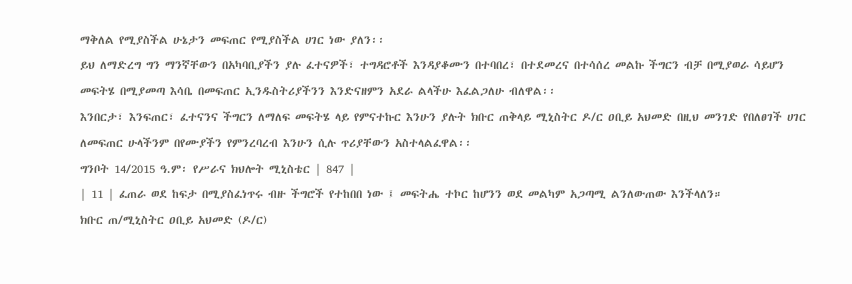ማቅለል የሚያስችል ሁኔታን መፍጠር የሚያስችል ሀገር ነው ያለን፡፡
ይህ ለማድረግ ግን ማንኛቸውን በአካባቢያችን ያሉ ፈተናዎች፣ ተግዳሮቶች እንዳያቆሙን በተባበረ፣ በተደመረና በተሳሰረ መልኩ ችግርን ብቻ በሚያወራ ሳይሆን መፍትሄ በሚያመጣ እሳቤ በመፍጠር ኢንዱስትሪያችንን እንድናዘምን አደራ ልላችሁ እፈልጋለሁ ብለዋል፡፡
እንበርታ፣ እንፍጠር፣ ፈተናንና ችግርን ለማለፍ መፍትሄ ላይ የምናተኩር እንሁን ያሉት ክቡር ጠቅላይ ሚኒስትር ዶ/ር ዐቢይ አህመድ በዚህ መንገድ የበለፀገች ሀገር ለመፍጠር ሁላችንም በየሙያችን የምንረባረብ እንሁን ሲሉ ጥሪያቸውን አስተላልፈዋል፡፡
ግንቦት 14/2015 ዓ.ም፡ የሥራና ክህሎት ሚኒስቴር | 847 |
| 11 | ፈጠራ ወደ ከፍታ በሚያስፈነጥሩ ብዙ ችግሮች የተከበበ ነው ፤ መፍትሔ ተኮር ከሆንን ወደ መልካም አጋጣሚ ልንለውጠው እንችላለን።
ክቡር ጠ/ሚኒስትር ዐቢይ አህመድ (ዶ/ር)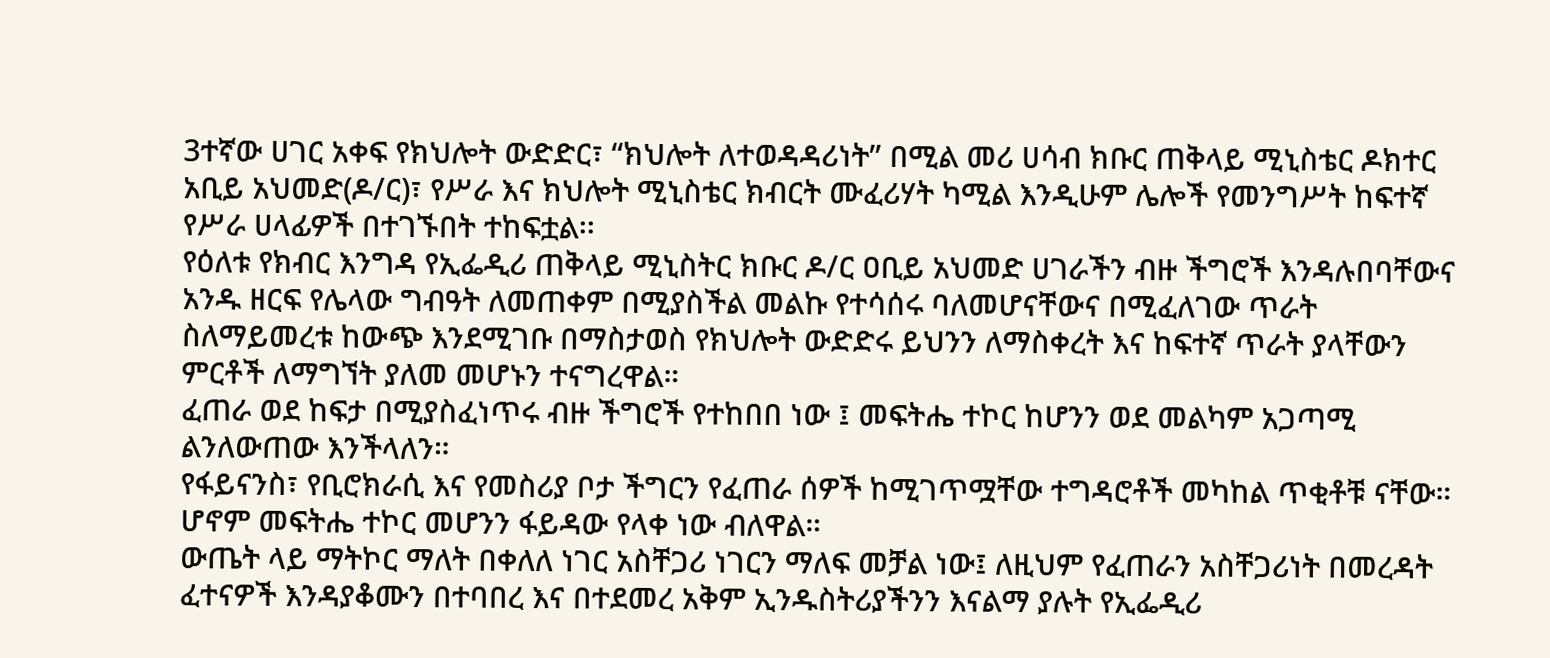3ተኛው ሀገር አቀፍ የክህሎት ውድድር፣ “ክህሎት ለተወዳዳሪነት” በሚል መሪ ሀሳብ ክቡር ጠቅላይ ሚኒስቴር ዶክተር አቢይ አህመድ(ዶ/ር)፣ የሥራ እና ክህሎት ሚኒስቴር ክብርት ሙፈሪሃት ካሚል እንዲሁም ሌሎች የመንግሥት ከፍተኛ የሥራ ሀላፊዎች በተገኙበት ተከፍቷል፡፡
የዕለቱ የክብር እንግዳ የኢፌዲሪ ጠቅላይ ሚኒስትር ክቡር ዶ/ር ዐቢይ አህመድ ሀገራችን ብዙ ችግሮች እንዳሉበባቸውና አንዱ ዘርፍ የሌላው ግብዓት ለመጠቀም በሚያስችል መልኩ የተሳሰሩ ባለመሆናቸውና በሚፈለገው ጥራት ስለማይመረቱ ከውጭ እንደሚገቡ በማስታወስ የክህሎት ውድድሩ ይህንን ለማስቀረት እና ከፍተኛ ጥራት ያላቸውን ምርቶች ለማግኘት ያለመ መሆኑን ተናግረዋል።
ፈጠራ ወደ ከፍታ በሚያስፈነጥሩ ብዙ ችግሮች የተከበበ ነው ፤ መፍትሔ ተኮር ከሆንን ወደ መልካም አጋጣሚ ልንለውጠው እንችላለን።
የፋይናንስ፣ የቢሮክራሲ እና የመስሪያ ቦታ ችግርን የፈጠራ ሰዎች ከሚገጥሟቸው ተግዳሮቶች መካከል ጥቂቶቹ ናቸው። ሆኖም መፍትሔ ተኮር መሆንን ፋይዳው የላቀ ነው ብለዋል።
ውጤት ላይ ማትኮር ማለት በቀለለ ነገር አስቸጋሪ ነገርን ማለፍ መቻል ነው፤ ለዚህም የፈጠራን አስቸጋሪነት በመረዳት ፈተናዎች እንዳያቆሙን በተባበረ እና በተደመረ አቅም ኢንዱስትሪያችንን እናልማ ያሉት የኢፌዲሪ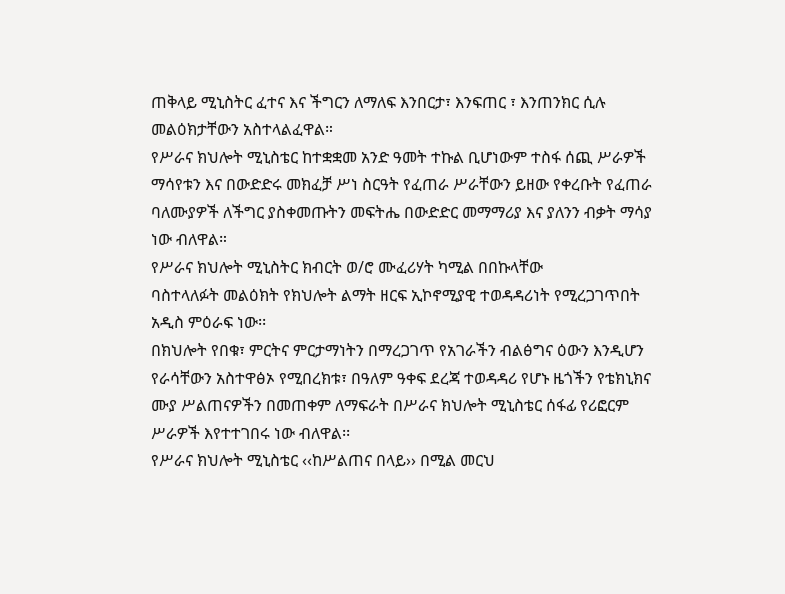ጠቅላይ ሚኒስትር ፈተና እና ችግርን ለማለፍ እንበርታ፣ እንፍጠር ፣ እንጠንክር ሲሉ መልዕክታቸውን አስተላልፈዋል።
የሥራና ክህሎት ሚኒስቴር ከተቋቋመ አንድ ዓመት ተኩል ቢሆነውም ተስፋ ሰጪ ሥራዎች ማሳየቱን እና በውድድሩ መክፈቻ ሥነ ስርዓት የፈጠራ ሥራቸውን ይዘው የቀረቡት የፈጠራ ባለሙያዎች ለችግር ያስቀመጡትን መፍትሔ በውድድር መማማሪያ እና ያለንን ብቃት ማሳያ ነው ብለዋል።
የሥራና ክህሎት ሚኒስትር ክብርት ወ/ሮ ሙፈሪሃት ካሚል በበኩላቸው
ባስተላለፉት መልዕክት የክህሎት ልማት ዘርፍ ኢኮኖሚያዊ ተወዳዳሪነት የሚረጋገጥበት አዲስ ምዕራፍ ነው፡፡
በክህሎት የበቁ፣ ምርትና ምርታማነትን በማረጋገጥ የአገራችን ብልፅግና ዕውን እንዲሆን የራሳቸውን አስተዋፅኦ የሚበረክቱ፣ በዓለም ዓቀፍ ደረጃ ተወዳዳሪ የሆኑ ዜጎችን የቴክኒክና ሙያ ሥልጠናዎችን በመጠቀም ለማፍራት በሥራና ክህሎት ሚኒስቴር ሰፋፊ የሪፎርም ሥራዎች እየተተገበሩ ነው ብለዋል፡፡
የሥራና ክህሎት ሚኒስቴር ‹‹ከሥልጠና በላይ›› በሚል መርህ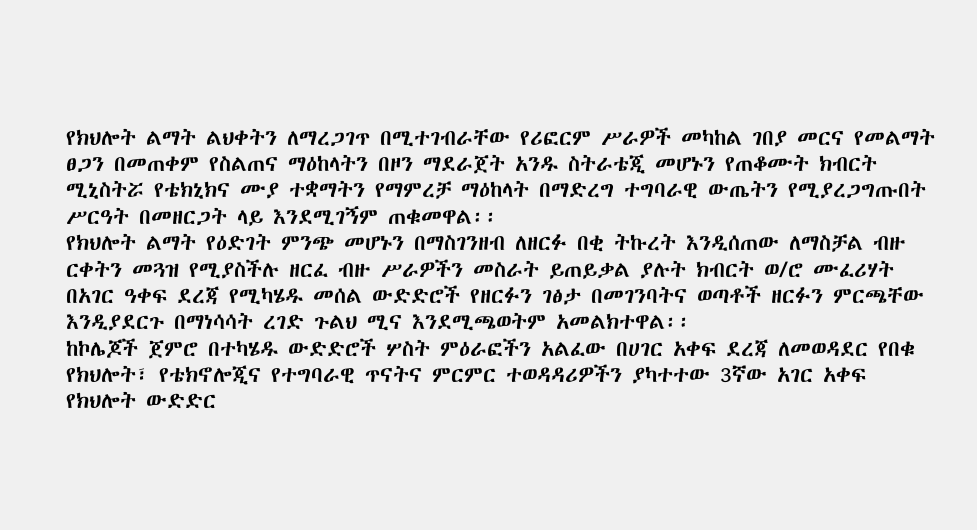የክህሎት ልማት ልህቀትን ለማረጋገጥ በሚተገብራቸው የሪፎርም ሥራዎች መካከል ገበያ መርና የመልማት ፀጋን በመጠቀም የስልጠና ማዕከላትን በዞን ማደራጀት አንዱ ስትራቴጂ መሆኑን የጠቆሙት ክብርት ሚኒስትሯ የቴክኒክና ሙያ ተቋማትን የማምረቻ ማዕከላት በማድረግ ተግባራዊ ውጤትን የሚያረጋግጡበት ሥርዓት በመዘርጋት ላይ እንደሚገኝም ጠቁመዋል፡፡
የክህሎት ልማት የዕድገት ምንጭ መሆኑን በማስገንዘብ ለዘርፉ በቂ ትኩረት እንዲሰጠው ለማስቻል ብዙ ርቀትን መጓዝ የሚያስችሉ ዘርፈ ብዙ ሥራዎችን መስራት ይጠይቃል ያሉት ክብርት ወ/ሮ ሙፈሪሃት በአገር ዓቀፍ ደረጃ የሚካሄዱ መሰል ውድድሮች የዘርፉን ገፅታ በመገንባትና ወጣቶች ዘርፉን ምርጫቸው እንዲያደርጉ በማነሳሳት ረገድ ጉልህ ሚና እንደሚጫወትም አመልክተዋል፡፡
ከኮሌጆች ጀምሮ በተካሄዱ ውድድሮች ሦስት ምዕራፎችን አልፈው በሀገር አቀፍ ደረጃ ለመወዳደር የበቁ የክህሎት፣ የቴክኖሎጂና የተግባራዊ ጥናትና ምርምር ተወዳዳሪዎችን ያካተተው 3ኛው አገር አቀፍ የክህሎት ውድድር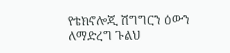የቴክኖሎጂ ሽግግርን ዕውን ለማድረግ ጉልህ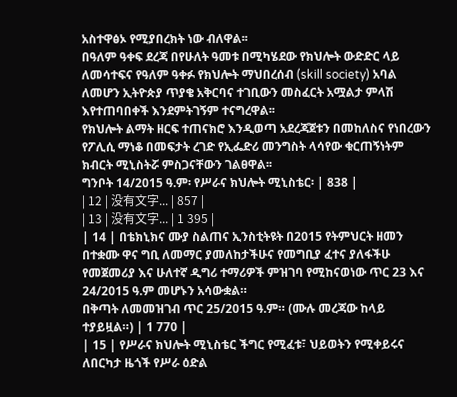አስተዋፅኦ የሚያበረክት ነው ብለዋል፡፡
በዓለም ዓቀፍ ደረጃ በየሁለት ዓመቱ በሚካሄደው የክህሎት ውድድር ላይ ለመሳተፍና የዓለም ዓቀፉ የክህሎት ማህበረሰብ (skill society) አባል ለመሆን ኢትዮጵያ ጥያቄ አቅርባና ተገቢውን መስፈርት አሟልታ ምላሽ እየተጠባበቀች እንደምትገኝም ተናግረዋል፡፡
የክህሎት ልማት ዘርፍ ተጠናክሮ እንዲወጣ አደረጃጀቱን በመከለስና የነበረውን የፖሊሲ ማነቆ በመፍታት ረገድ የኢፌድሪ መንግስት ላሳየው ቁርጠኝነትም ክብርት ሚኒስትሯ ምስጋናቸውን ገልፀዋል፡፡
ግንቦት 14/2015 ዓ.ም፡ የሥራና ክህሎት ሚኒስቴር፡ | 838 |
| 12 | 没有文字... | 857 |
| 13 | 没有文字... | 1 395 |
| 14 | በቴክኒክና ሙያ ስልጠና ኢንስቲትዩት በ2015 የትምህርት ዘመን በተቋሙ ዋና ግቢ ለመማር ያመለከታችሁና የመግቢያ ፈተና ያለፋችሁ የመጀመሪያ እና ሁለተኛ ዲግሪ ተማሪዎች ምዝገባ የሚከናወነው ጥር 23 እና 24/2015 ዓ.ም መሆኑን አሳውቋል።
በቅጣት ለመመዝገብ ጥር 25/2015 ዓ.ም። (ሙሉ መረጃው ከላይ ተያይዟል።) | 1 770 |
| 15 | የሥራና ክህሎት ሚኒስቴር ችግር የሚፈቱ፣ ህይወትን የሚቀይሩና ለበርካታ ዜጎች የሥራ ዕድል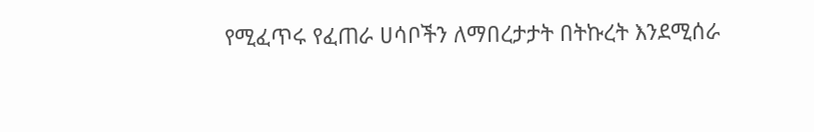የሚፈጥሩ የፈጠራ ሀሳቦችን ለማበረታታት በትኩረት እንደሚሰራ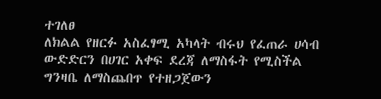ተገለፀ
ለክልል የዘርፉ አስፈፃሚ አካላት ብሩህ የፈጠራ ሀሳብ ውድድርን በሀገር አቀፍ ደረጃ ለማስፋት የሚስችል ግንዛቤ ለማስጨበጥ የተዘጋጀውን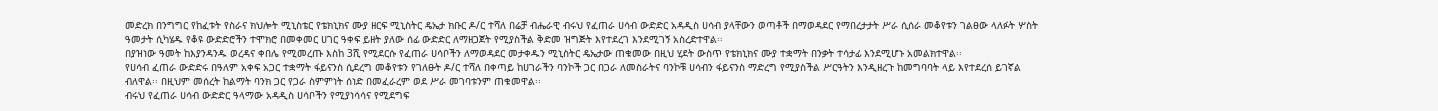መድረክ በንግግር የከፈቱት የስራና ክህሎት ሚኒስቴር የቴክኒክና ሙያ ዘርፍ ሚኒስትር ዴኤታ ክቡር ዶ/ር ተሻለ በሬቻ ብሔራዊ ብሩህ የፈጠራ ሀሳብ ውድድር አዳዲስ ሀሳብ ያላቸውን ወጣቶች በማወዳደር የማበረታታት ሥራ ሲሰራ መቆየቱን ገልፀው ላለፉት ሦስት ዓመታት ሲካሄዱ የቆዩ ውድድሮችን ተሞክሮ በመቀመር ሀገር ዓቀፍ ይዘት ያለው ሰፊ ውድድር ለማዘጋጀት የሚያስችል ቅድመ ዝግጅት እየተደረገ እንደሚገኝ አስረድተዋል፡፡
በያዝነው ዓመት ከእያንዳንዱ ወረዳና ቀበሌ የሚመረጡ እስከ 3ሺ የሚደርሱ የፈጠራ ሀሳቦችን ለማወዳደር መታቀዱን ሚኒስትር ዴኤታው ጠቁመው በዚህ ሂደት ውስጥ የቴክኒክና ሙያ ተቋማት በንቃት ተሳታፊ እንደሚሆኑ አመልክተዋል፡፡
የሀሳብ ፈጠራ ውድድሩ በዓለም አቀፍ አጋር ተቋማት ፋይናንስ ሲደረግ መቆየቱን የገለፁት ዶ/ር ተሻለ በቀጣይ ከሀገራችን ባንኮች ጋር በጋራ ለመስራትና ባንኮቹ ሀሳብን ፋይናንስ ማድረግ የሚያስችል ሥርዓትን እንዲዘረጉ ከመግባባት ላይ እየተደረሰ ይገኛል ብለዋል፡፡ በዚህም መሰረት ከልማት ባንክ ጋር የጋራ ስምምነት ሰነድ በመፈራረም ወደ ሥራ መገባቱንም ጠቁመዋል፡፡
ብሩህ የፈጠራ ሀሳብ ውድድር ዓላማው አዳዲስ ሀሳቦችን የሚያነሳሳና የሚደግፍ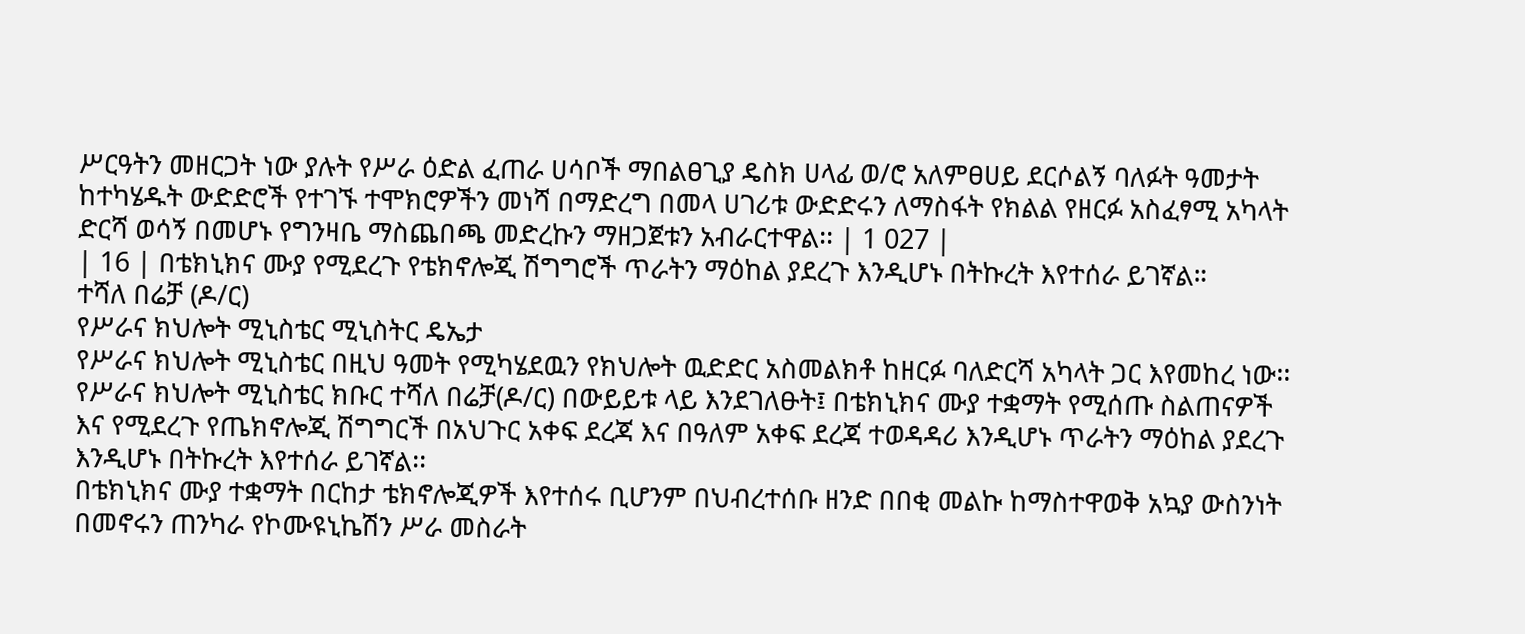ሥርዓትን መዘርጋት ነው ያሉት የሥራ ዕድል ፈጠራ ሀሳቦች ማበልፀጊያ ዴስክ ሀላፊ ወ/ሮ አለምፀሀይ ደርሶልኝ ባለፉት ዓመታት ከተካሄዱት ውድድሮች የተገኙ ተሞክሮዎችን መነሻ በማድረግ በመላ ሀገሪቱ ውድድሩን ለማስፋት የክልል የዘርፉ አስፈፃሚ አካላት ድርሻ ወሳኝ በመሆኑ የግንዛቤ ማስጨበጫ መድረኩን ማዘጋጀቱን አብራርተዋል፡፡ | 1 027 |
| 16 | በቴክኒክና ሙያ የሚደረጉ የቴክኖሎጂ ሽግግሮች ጥራትን ማዕከል ያደረጉ እንዲሆኑ በትኩረት እየተሰራ ይገኛል።
ተሻለ በሬቻ (ዶ/ር)
የሥራና ክህሎት ሚኒስቴር ሚኒስትር ዴኤታ
የሥራና ክህሎት ሚኒስቴር በዚህ ዓመት የሚካሄደዉን የክህሎት ዉድድር አስመልክቶ ከዘርፉ ባለድርሻ አካላት ጋር እየመከረ ነው፡፡
የሥራና ክህሎት ሚኒስቴር ክቡር ተሻለ በሬቻ(ዶ/ር) በውይይቱ ላይ እንደገለፁት፤ በቴክኒክና ሙያ ተቋማት የሚሰጡ ስልጠናዎች እና የሚደረጉ የጤክኖሎጂ ሽግግርች በአህጉር አቀፍ ደረጃ እና በዓለም አቀፍ ደረጃ ተወዳዳሪ እንዲሆኑ ጥራትን ማዕከል ያደረጉ እንዲሆኑ በትኩረት እየተሰራ ይገኛል፡፡
በቴክኒክና ሙያ ተቋማት በርከታ ቴክኖሎጂዎች እየተሰሩ ቢሆንም በህብረተሰቡ ዘንድ በበቂ መልኩ ከማስተዋወቅ አኳያ ውስንነት በመኖሩን ጠንካራ የኮሙዩኒኬሽን ሥራ መስራት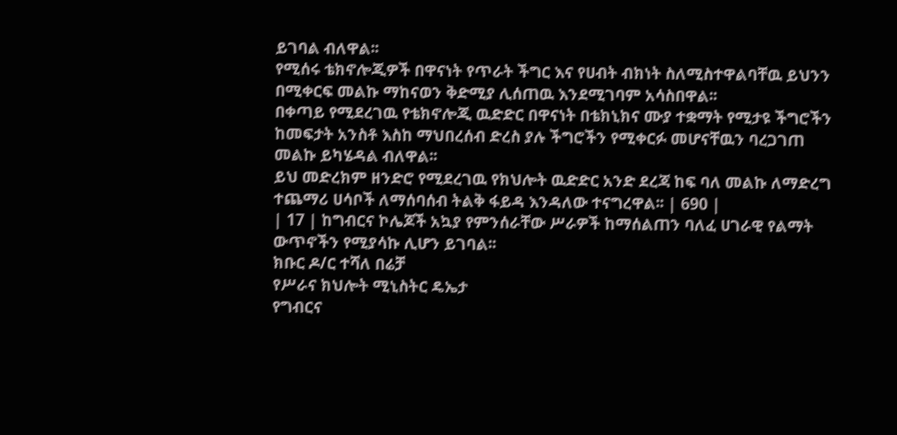ይገባል ብለዋል፡፡
የሚሰሩ ቴክኖሎጂዎች በዋናነት የጥራት ችግር እና የሀብት ብክነት ስለሚስተዋልባቸዉ ይህንን በሚቀርፍ መልኩ ማከናወን ቅድሚያ ሊሰጠዉ እንደሚገባም አሳስበዋል፡፡
በቀጣይ የሚደረገዉ የቴክኖሎጂ ዉድድር በዋናነት በቴክኒክና ሙያ ተቋማት የሚታዩ ችግሮችን ከመፍታት አንስቶ እስከ ማህበረሰብ ድረስ ያሉ ችግሮችን የሚቀርፉ መሆናቸዉን ባረጋገጠ መልኩ ይካሄዳል ብለዋል፡፡
ይህ መድረክም ዘንድሮ የሚደረገዉ የክህሎት ዉድድር አንድ ደረጃ ከፍ ባለ መልኩ ለማድረግ ተጨማሪ ሀሳቦች ለማሰባሰብ ትልቅ ፋይዳ እንዳለው ተናግረዋል፡፡ | 690 |
| 17 | ከግብርና ኮሌጆች አኳያ የምንሰራቸው ሥራዎች ከማሰልጠን ባለፈ ሀገራዊ የልማት ውጥኖችን የሚያሳኩ ሊሆን ይገባል፡፡
ክቡር ዶ/ር ተሻለ በሬቻ
የሥራና ክህሎት ሚኒስትር ዴኤታ
የግብርና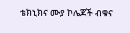ቴክኒክና ሙያ ኮሌጆች ብቁና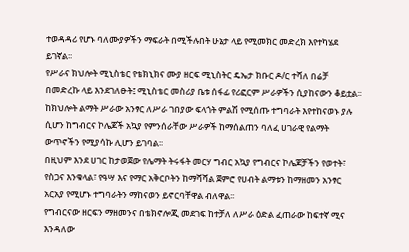ተወዳዳሪ የሆኑ ባለሙያዎችን ማፍራት በሚችሉበት ሁኔታ ላይ የሚመክር መድረክ እየተካሄደ ይገኛል፡፡
የሥራና ክህሎት ሚኒስቴር የቴክኒክና ሙያ ዘርፍ ሚኒስትር ዴኤታ ክቡር ዶ/ር ተሻለ በሬቻ በመድረኩ ላይ እንደገለፁት፤ ሚኒስቴር መስሪያ ቤቱ ሰፋፊ የሪፎርም ሥራዎችን ሲያከናውን ቆይቷል፡፡
ከክህሎት ልማት ሥራው አንፃር ለሥራ ገበያው ፍላጎት ምልሽ የሚሰጡ ተግባራት እየተከናወኑ ያሉ ሲሆን ከግብርና ኮሌጆች አኳያ የምንሰራቸው ሥራዎች ከማሰልጠን ባለፈ ሀገራዊ የልማት ውጥኖችን የሚያሳኩ ሊሆን ይገባል፡፡
በዚህም እንደ ሀገር ከታወጀው የሌማት ትሩፋት መርሃ ግብር አኳያ የግብርና ኮሌጆቻችን የወተት፣ የስጋና እንቁላል፣ የዓሣ እና የማር አቅርቦትን ከማሻሻል ጀምሮ የሀብት ልማቱን ከማዘመን አንፃር አርአያ የሚሆኑ ተግባራትን ማከናወን ይኖርባቸዋል ብለዋል፡፡
የግብርናው ዘርፍን ማዘመንና በቴክኖሎጂ መደገፍ ከተቻለ ለሥራ ዕድል ፈጠራው ከፍተኛ ሚና እንዳለው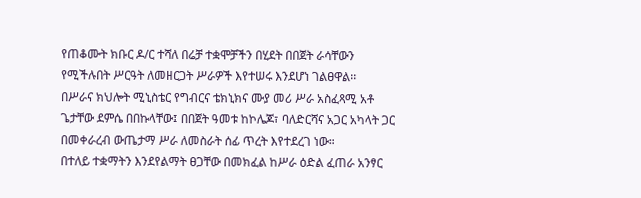የጠቆሙት ክቡር ዶ/ር ተሻለ በሬቻ ተቋሞቻችን በሂደት በበጀት ራሳቸውን የሚችሉበት ሥርዓት ለመዘርጋት ሥራዎች እየተሠሩ እንደሆነ ገልፀዋል፡፡
በሥራና ክህሎት ሚኒስቴር የግብርና ቴክኒክና ሙያ መሪ ሥራ አስፈጻሚ አቶ ጌታቸው ደምሴ በበኩላቸው፤ በበጀት ዓመቱ ከኮሌጆ፣ ባለድርሻና አጋር አካላት ጋር በመቀራረብ ውጤታማ ሥራ ለመስራት ሰፊ ጥረት እየተደረገ ነው።
በተለይ ተቋማትን እንደየልማት ፀጋቸው በመክፈል ከሥራ ዕድል ፈጠራ አንፃር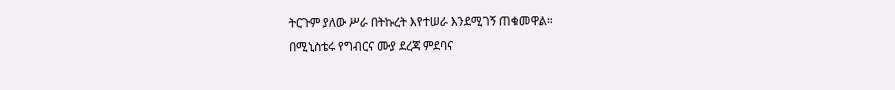ትርጉም ያለው ሥራ በትኩረት እየተሠራ እንደሚገኝ ጠቁመዋል።
በሚኒስቴሩ የግብርና ሙያ ደረጃ ምደባና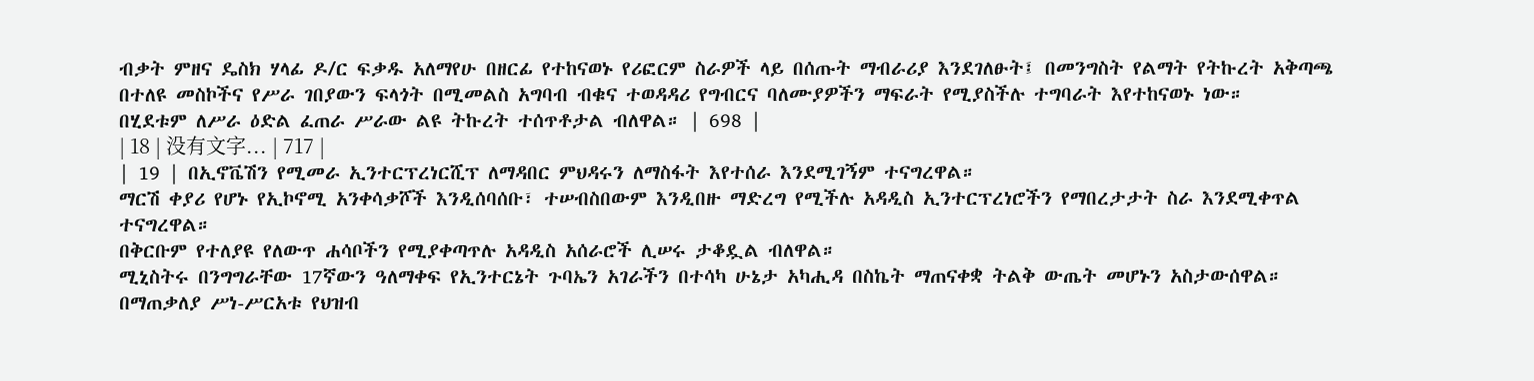ብቃት ምዘና ዴስክ ሃላፊ ዶ/ር ፍቃዱ አለማየሁ በዘርፊ የተከናወኑ የሪፎርም ስራዎች ላይ በሰጡት ማብራሪያ እንደገለፁት፤ በመንግስት የልማት የትኩረት አቅጣጫ በተለዩ መስኮችና የሥራ ገበያውን ፍላጎት በሚመልስ አግባብ ብቁና ተወዳዳሪ የግብርና ባለሙያዎችን ማፍራት የሚያስችሉ ተግባራት እየተከናወኑ ነው።
በሂደቱም ለሥራ ዕድል ፈጠራ ሥራው ልዩ ትኩረት ተሰጥቶታል ብለዋል። | 698 |
| 18 | 没有文字... | 717 |
| 19 | በኢኖቬሽን የሚመራ ኢንተርፕረነርሺፕ ለማዳበር ምህዳሩን ለማስፋት እየተሰራ እንደሚገኝም ተናግረዋል።
ማርሽ ቀያሪ የሆኑ የኢኮኖሚ አንቀሳቃሾች እንዲሰባሰቡ፣ ተሠብስበውም እንዲበዙ ማድረግ የሚችሉ አዳዲስ ኢንተርፕረነሮችን የማበረታታት ስራ እንደሚቀጥል ተናግረዋል።
በቅርቡም የተለያዩ የለውጥ ሐሳቦችን የሚያቀጣጥሉ አዳዲስ አሰራሮች ሊሠሩ ታቆዷል ብለዋል።
ሚኒስትሩ በንግግራቸው 17ኛውን ዓለማቀፍ የኢንተርኔት ጉባኤን አገራችን በተሳካ ሁኔታ አካሒዳ በስኬት ማጠናቀቋ ትልቅ ውጤት መሆኑን አስታውሰዋል።
በማጠቃለያ ሥነ-ሥርአቱ የህዝብ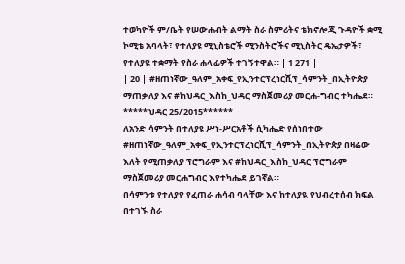ተወካዮች ም/ቤት የሠውሐብት ልማት ስራ ስምሪትና ቴክኖሎጂ ጉዳዮች ቋሚ ኮሚቴ አባላት፣ የተለያዩ ሚኒስቴሮች ሚንስትሮችና ሚኒስትር ዴኤታዎች፣ የተለያዩ ተቋማት የስራ ሐላፊዎች ተገኝተዋል። | 1 271 |
| 20 | #ዘጠነኛው_ዓለም_አቀፍ_የኢንተርፕረነርሺፕ_ሳምንት_በኢትዮጵያ ማጠቃለያ እና #ከህዳር_እስከ_ህዳር ማስጀመሪያ መርሐ-ግብር ተካሔደ።
*****ህዳር 25/2015******
ለአንድ ሳምንት በተለያዩ ሥነ-ሥርአቶች ሲካሔድ የሰነበተው #ዘጠነኛው_ዓለም_አቀፍ_የኢንተርፕረነርሺፕ_ሳምንት_በኢትዮጵያ በዛሬው እለት የሚጠቃለያ ፕሮግራም እና #ከህዳር_እስከ_ህዳር ፕሮግራም ማስጀመሪያ መርሐግብር እየተካሔደ ይገኛል።
በሳምንቱ የተለያየ የፈጠራ ሐሳብ ባላቸው እና ከተለያዪ የህብረተሰብ ክፍል በተገኙ ስራ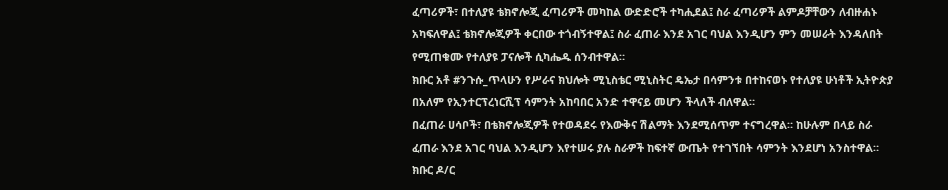ፈጣሪዎች፣ በተለያዩ ቴክኖሎጂ ፈጣሪዎች መካከል ውድድሮች ተካሒደል፤ ስራ ፈጣሪዎች ልምዶቻቸውን ለብዙሐኑ አካፍለዋል፤ ቴክኖሎጂዎች ቀርበው ተጎብኝተዋል፤ ስራ ፈጠራ እንደ አገር ባህል እንዲሆን ምን መሠራት እንዳለበት የሚጠቁሙ የተለያዩ ፓናሎች ሲካሔዱ ሰንብተዋል።
ክቡር አቶ #ንጉሱ_ጥላሁን የሥራና ክህሎት ሚኒስቴር ሚኒስትር ዴኤታ በሳምንቱ በተከናወኑ የተለያዩ ሁነቶች ኢትዮጵያ በአለም የኢንተርፕረነርሺፕ ሳምንት አከባበር አንድ ተዋናይ መሆን ችላለች ብለዋል።
በፈጠራ ሀሳቦች፣ በቴክኖሎጂዎች የተወዳደሩ የእውቅና ሽልማት እንደሚሰጥም ተናግረዋል። ከሁሉም በላይ ስራ ፈጠራ እንደ አገር ባህል እንዲሆን እየተሠሩ ያሉ ስራዎች ከፍተኛ ውጤት የተገኘበት ሳምንት እንደሆነ አንስተዋል።
ክቡር ዶ/ር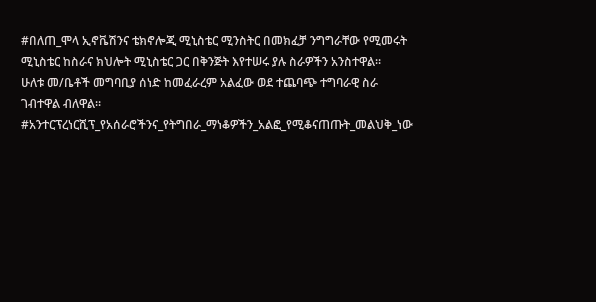#በለጠ_ሞላ ኢኖቬሽንና ቴክኖሎጂ ሚኒስቴር ሚንስትር በመክፈቻ ንግግራቸው የሚመሩት ሚኒስቴር ከስራና ክህሎት ሚኒስቴር ጋር በቅንጅት እየተሠሩ ያሉ ስራዎችን አንስተዋል።
ሁለቱ መ/ቤቶች መግባቢያ ሰነድ ከመፈራረም አልፈው ወደ ተጨባጭ ተግባራዊ ስራ ገብተዋል ብለዋል።
#አንተርፕረነርሺፕ_የአሰራሮችንና_የትግበራ_ማነቆዎችን_አልፎ_የሚቆናጠጡት_መልህቅ_ነው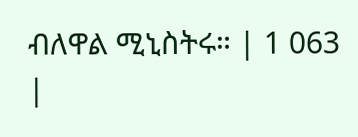ብለዋል ሚኒስትሩ። | 1 063 |